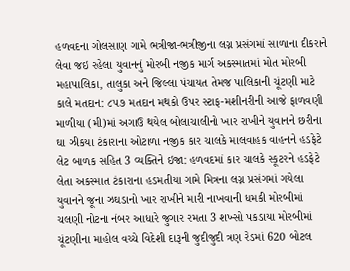હળવદના ગોલસાણ ગામે ભત્રીજા-ભત્રીજીના લગ્ન પ્રસંગમાં સાળાના દીકરાને લેવા જઇ રહેલા યુવાનનું મોરબી નજીક માર્ગ અકસ્માતમાં મોત મોરબી મહાપાલિકા, તાલુકા અને જિલ્લા પંચાયત તેમજ પાલિકાની ચૂંટણી માટે કાલે મતદાન: ૮૫૭ મતદાન મથકો ઉપર સ્ટાફ-મશીનરીની આજે ફાળવણી માળીયા (મી)માં અગાઉ થયેલ બોલાચાલીનો ખાર રાખીને યુવાનને છરીના ઘા ઝીકયા ટંકારાના ઓટાળા નજીક કાર ચાલકે માલવાહક વાહનને હડફેટે લેટ બાળક સહિત 3 વ્યક્તિને ઇજા: હળવદમાં કાર ચાલકે સ્કૂટરને હડફેટે લેતા અકસ્માત ટંકારાના હડમતીયા ગામે મિત્રના લગ્ન પ્રસંગમાં ગયેલા યુવાનને જૂના ઝઘડાનો ખાર રાખીને મારી નાખવાની ધમકી મોરબીમાં ચલણી નોટના નંબર આધારે જુગાર રમતા 3 શખ્સો પકડાયા મોરબીમાં ચૂંટણીના માહોલ વચ્ચે વિદેશી દારૂની જુદીજુદી ત્રણ રેડમાં 620 બોટલ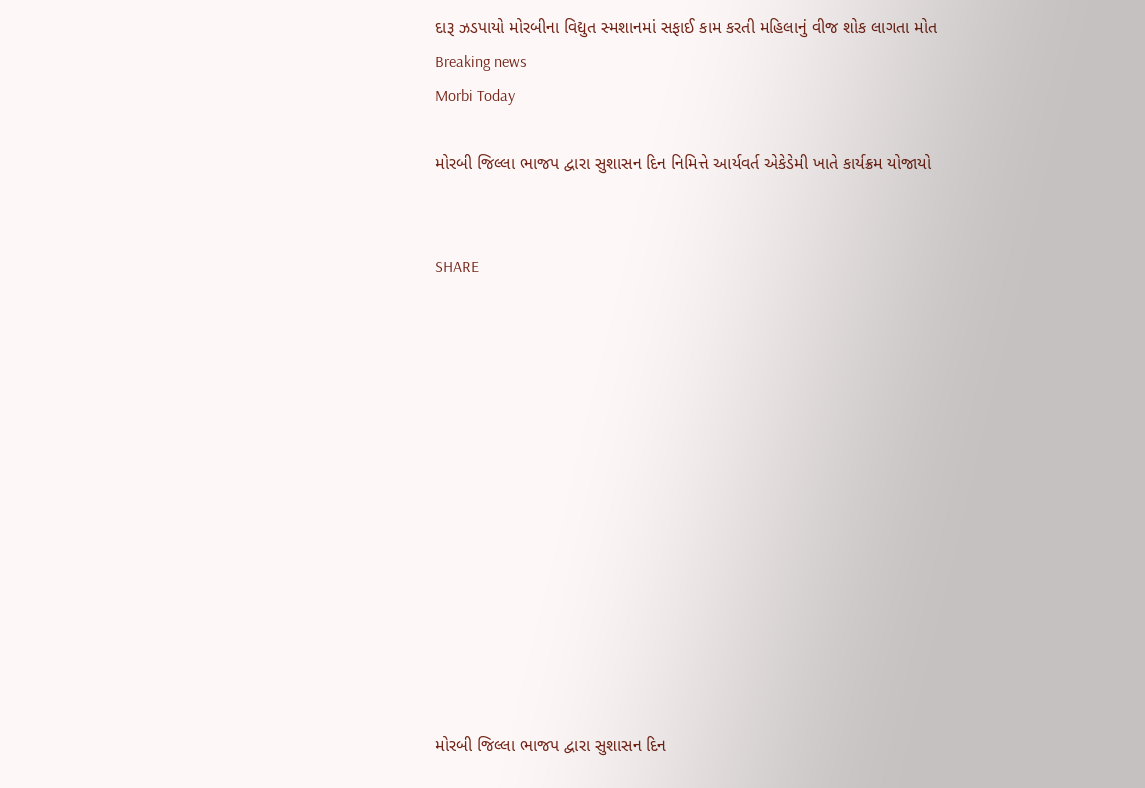દારૂ ઝડપાયો મોરબીના વિદ્યુત સ્મશાનમાં સફાઈ કામ કરતી મહિલાનું વીજ શોક લાગતા મોત
Breaking news
Morbi Today

મોરબી જિલ્લા ભાજપ દ્વારા સુશાસન દિન નિમિત્તે આર્યવર્ત એકેડેમી ખાતે કાર્યક્રમ યોજાયો


SHARE













મોરબી જિલ્લા ભાજપ દ્વારા સુશાસન દિન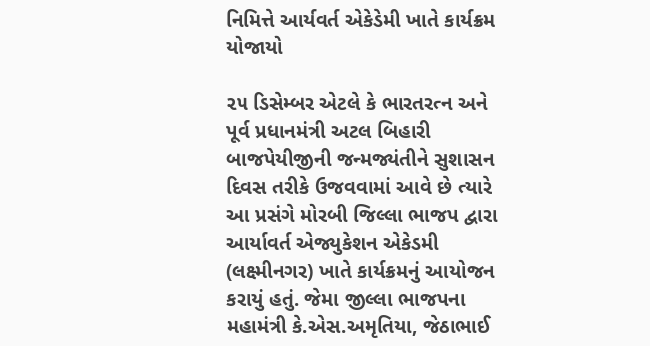નિમિત્તે આર્યવર્ત એકેડેમી ખાતે કાર્યક્રમ યોજાયો

૨૫ ડિસેમ્બર એટલે કે ભારતરત્ન અને પૂર્વ પ્રધાનમંત્રી અટલ બિહારી બાજપેયીજીની જન્મજ્યંતીને સુશાસન દિવસ તરીકે ઉજવવામાં આવે છે ત્યારે આ પ્રસંગે મોરબી જિલ્લા ભાજપ દ્વારા આર્યાવર્ત એજ્યુકેશન એકેડમી (લક્ષ્મીનગર) ખાતે કાર્યક્રમનું આયોજન કરાયું હતું. જેમા જીલ્લા ભાજપના મહામંત્રી કે.એસ.અમૃતિયા, જેઠાભાઈ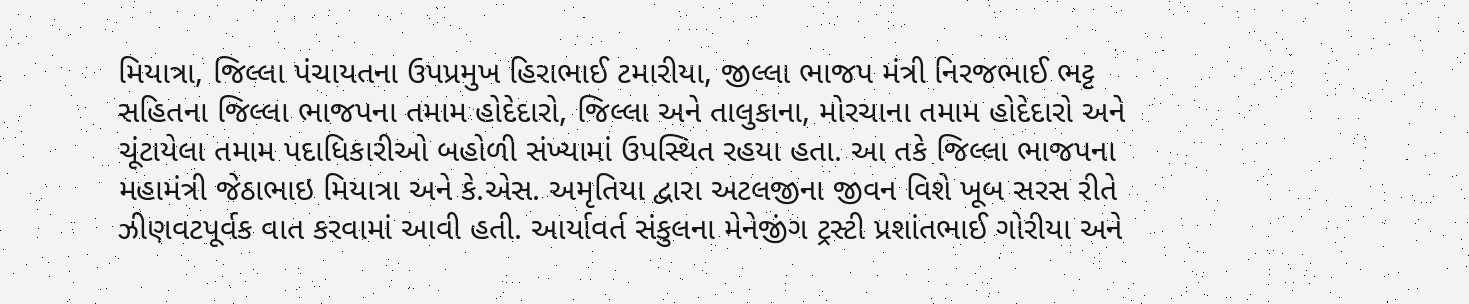મિયાત્રા, જિલ્લા પંચાયતના ઉપપ્રમુખ હિરાભાઈ ટમારીયા, જીલ્લા ભાજપ મંત્રી નિરજભાઈ ભટ્ટ સહિતના જિલ્લા ભાજપના તમામ હોદેદારો, જિલ્લા અને તાલુકાના, મોરચાના તમામ હોદેદારો અને ચૂંટાયેલા તમામ પદાધિકારીઓ બહોળી સંખ્યામાં ઉપસ્થિત રહયા હતા. આ તકે જિલ્લા ભાજપના મહામંત્રી જેઠાભાઇ મિયાત્રા અને કે.એસ. અમૃતિયા દ્વારા અટલજીના જીવન વિશે ખૂબ સરસ રીતે ઝીણવટપૂર્વક વાત કરવામાં આવી હતી. આર્યાવર્ત સંકુલના મેનેજીંગ ટ્રસ્ટી પ્રશાંતભાઈ ગોરીયા અને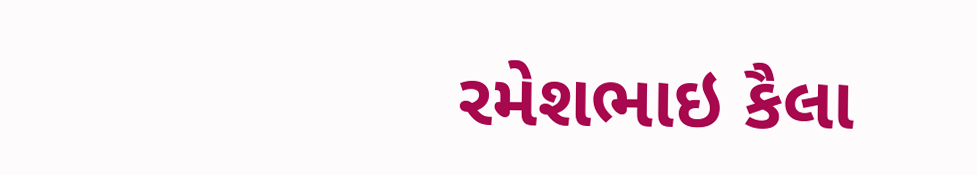રમેશભાઇ કૈલા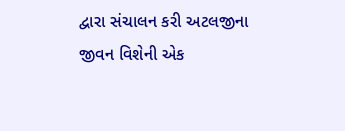દ્વારા સંચાલન કરી અટલજીના જીવન વિશેની એક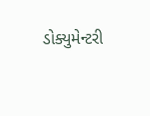ડોક્યુમેન્ટરી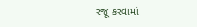રજૂ કરવામાં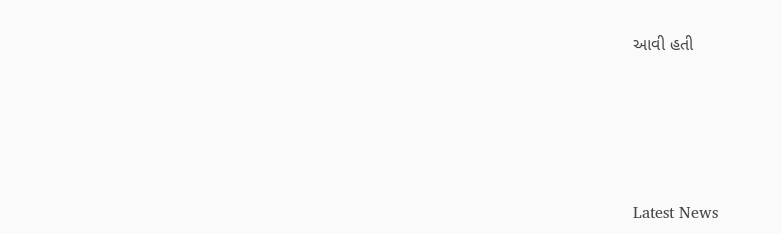આવી હતી






Latest News